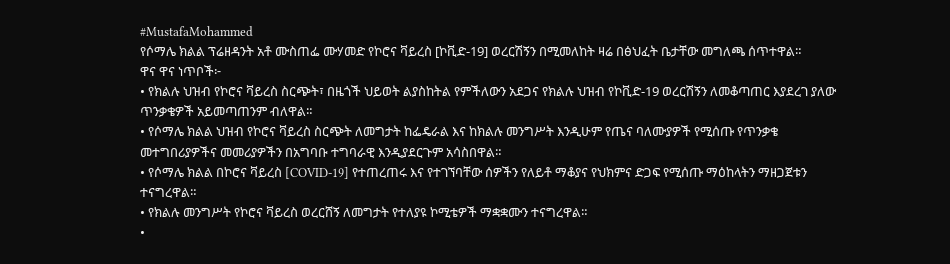#MustafaMohammed
የሶማሌ ክልል ፕሬዘዳንት አቶ ሙስጠፌ ሙሃመድ የኮሮና ቫይረስ [ኮቪድ-19] ወረርሽኝን በሚመለከት ዛሬ በፅህፈት ቤታቸው መግለጫ ሰጥተዋል።
ዋና ዋና ነጥቦች፦
• የክልሉ ህዝብ የኮሮና ቫይረስ ስርጭት፣ በዜጎች ህይወት ልያስከትል የምችለውን አደጋና የክልሉ ህዝብ የኮቪድ-19 ወረርሽኝን ለመቆጣጠር እያደረገ ያለው ጥንቃቄዎች አይመጣጠንም ብለዋል።
• የሶማሌ ክልል ህዝብ የኮሮና ቫይረስ ስርጭት ለመግታት ከፌዴራል እና ከክልሉ መንግሥት እንዲሁም የጤና ባለሙያዎች የሚሰጡ የጥንቃቄ መተግበሪያዎችና መመሪያዎችን በአግባቡ ተግባራዊ እንዲያደርጉም አሳስበዋል።
• የሶማሌ ክልል በኮሮና ቫይረስ [COVID-19] የተጠረጠሩ እና የተገኘባቸው ሰዎችን የለይቶ ማቆያና የህክምና ድጋፍ የሚሰጡ ማዕከላትን ማዘጋጀቱን ተናግረዋል።
• የክልሉ መንግሥት የኮሮና ቫይረስ ወረርሸኝ ለመግታት የተለያዩ ኮሚቴዎች ማቋቋሙን ተናግረዋል።
•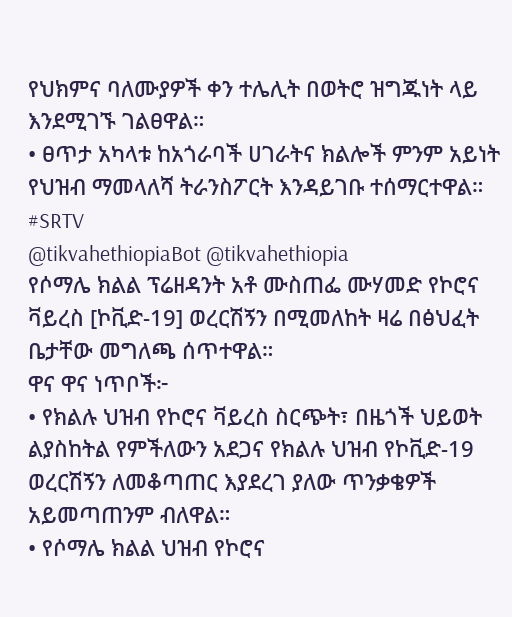የህክምና ባለሙያዎች ቀን ተሌሊት በወትሮ ዝግጁነት ላይ እንደሚገኙ ገልፀዋል።
• ፀጥታ አካላቱ ከአጎራባች ሀገራትና ክልሎች ምንም አይነት የህዝብ ማመላለሻ ትራንስፖርት እንዳይገቡ ተሰማርተዋል።
#SRTV
@tikvahethiopiaBot @tikvahethiopia
የሶማሌ ክልል ፕሬዘዳንት አቶ ሙስጠፌ ሙሃመድ የኮሮና ቫይረስ [ኮቪድ-19] ወረርሽኝን በሚመለከት ዛሬ በፅህፈት ቤታቸው መግለጫ ሰጥተዋል።
ዋና ዋና ነጥቦች፦
• የክልሉ ህዝብ የኮሮና ቫይረስ ስርጭት፣ በዜጎች ህይወት ልያስከትል የምችለውን አደጋና የክልሉ ህዝብ የኮቪድ-19 ወረርሽኝን ለመቆጣጠር እያደረገ ያለው ጥንቃቄዎች አይመጣጠንም ብለዋል።
• የሶማሌ ክልል ህዝብ የኮሮና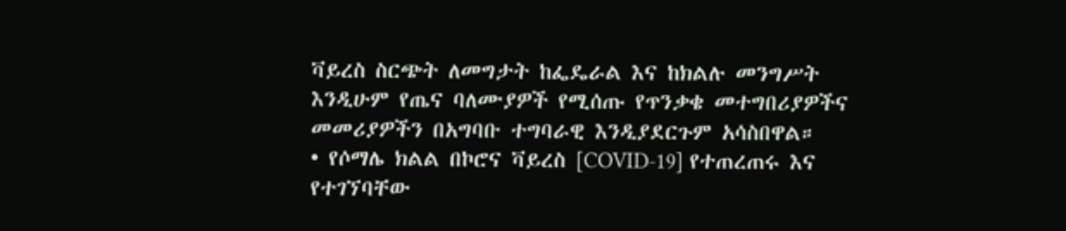ቫይረስ ስርጭት ለመግታት ከፌዴራል እና ከክልሉ መንግሥት እንዲሁም የጤና ባለሙያዎች የሚሰጡ የጥንቃቄ መተግበሪያዎችና መመሪያዎችን በአግባቡ ተግባራዊ እንዲያደርጉም አሳስበዋል።
• የሶማሌ ክልል በኮሮና ቫይረስ [COVID-19] የተጠረጠሩ እና የተገኘባቸው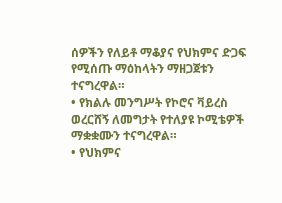ሰዎችን የለይቶ ማቆያና የህክምና ድጋፍ የሚሰጡ ማዕከላትን ማዘጋጀቱን ተናግረዋል።
• የክልሉ መንግሥት የኮሮና ቫይረስ ወረርሸኝ ለመግታት የተለያዩ ኮሚቴዎች ማቋቋሙን ተናግረዋል።
• የህክምና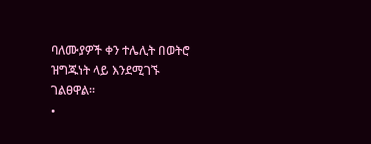ባለሙያዎች ቀን ተሌሊት በወትሮ ዝግጁነት ላይ እንደሚገኙ ገልፀዋል።
•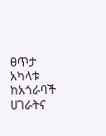ፀጥታ አካላቱ ከአጎራባች ሀገራትና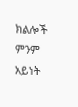ክልሎች ምንም አይነት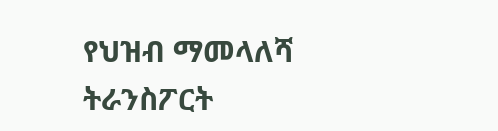የህዝብ ማመላለሻ ትራንስፖርት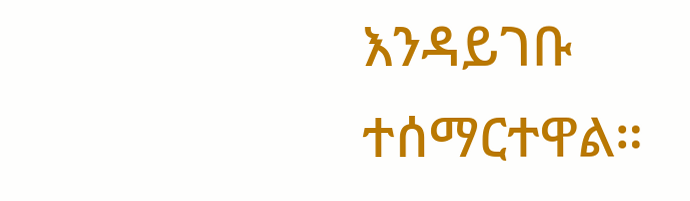እንዳይገቡ ተሰማርተዋል።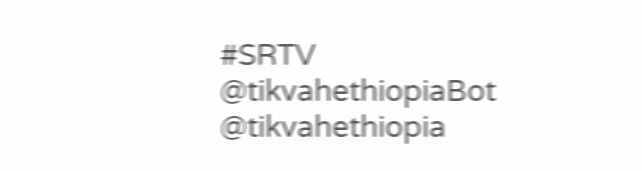#SRTV
@tikvahethiopiaBot @tikvahethiopia